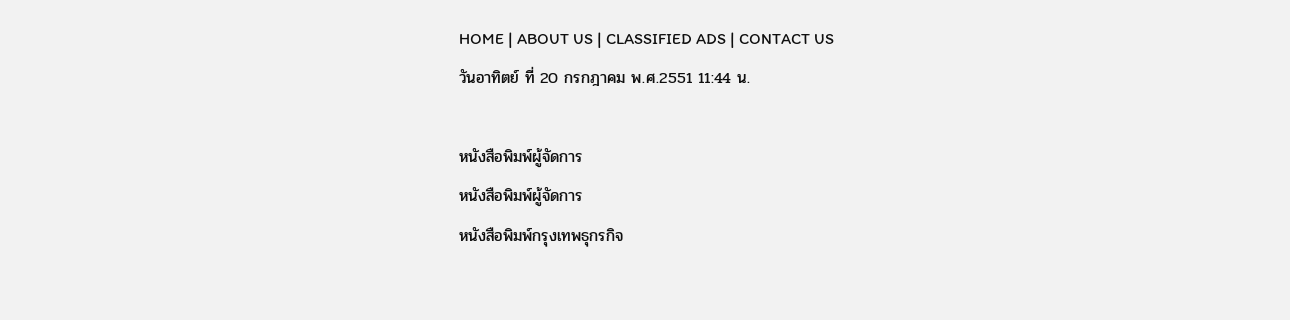HOME | ABOUT US | CLASSIFIED ADS | CONTACT US
วันอาทิตย์ ที่ 20 กรกฎาคม พ.ศ.2551 11:44 น.

หนังสือพิมพ์ผู้จัดการ
หนังสือพิมพ์ผู้จัดการ
หนังสือพิมพ์กรุงเทพธุกรกิจ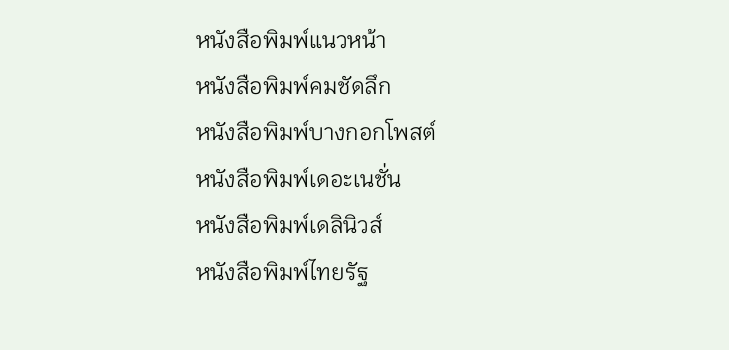หนังสือพิมพ์แนวหน้า
หนังสือพิมพ์คมชัดลึก
หนังสือพิมพ์บางกอกโพสต์
หนังสือพิมพ์เดอะเนชั่น
หนังสือพิมพ์เดลินิวส์
หนังสือพิมพ์ไทยรัฐ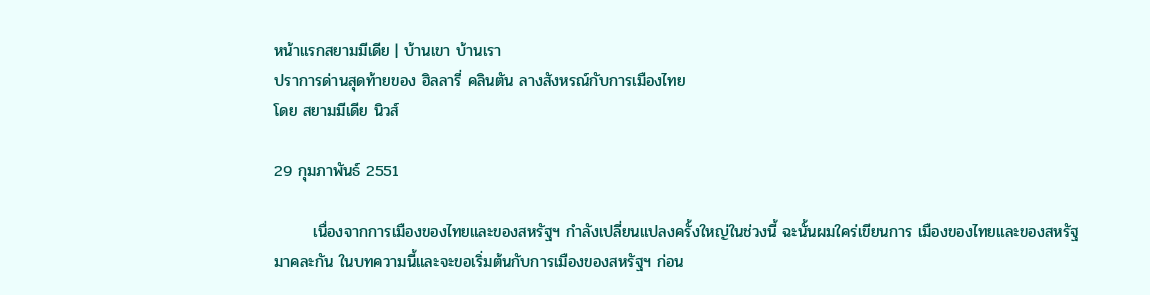หน้าแรกสยามมีเดีย | บ้านเขา บ้านเรา
ปราการด่านสุดท้ายของ ฮิลลารี่ คลินตัน ลางสังหรณ์กับการเมืองไทย
โดย สยามมีเดีย นิวส์

29 กุมภาพันธ์ 2551

       เนื่องจากการเมืองของไทยและของสหรัฐฯ กำลังเปลี่ยนแปลงครั้งใหญ่ในช่วงนี้ ฉะนั้นผมใคร่เขียนการ เมืองของไทยและของสหรัฐมาคละกัน ในบทความนี้และจะขอเริ่มต้นกับการเมืองของสหรัฐฯ ก่อน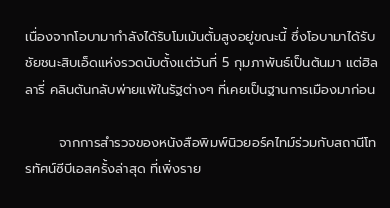เนื่องจากโอบามากำลังได้รับโมเม้นตั้มสูงอยู่ขณะนี้ ซึ่งโอบามาได้รับชัยชนะสิบเอ็ดแห่งรวดนับตั้งแต่วันที่ 5 กุมภาพันธ์เป็นต้นมา แต่ฮิลลารี่ คลินตันกลับพ่ายแพ้ในรัฐต่างๆ ที่เคยเป็นฐานการเมืองมาก่อน

       จากการสำรวจของหนังสือพิมพ์นิวยอร์คไทม์ร่วมกับสถานีโทรทัศน์ซีบีเอสครั้งล่าสุด ที่เพิ่งราย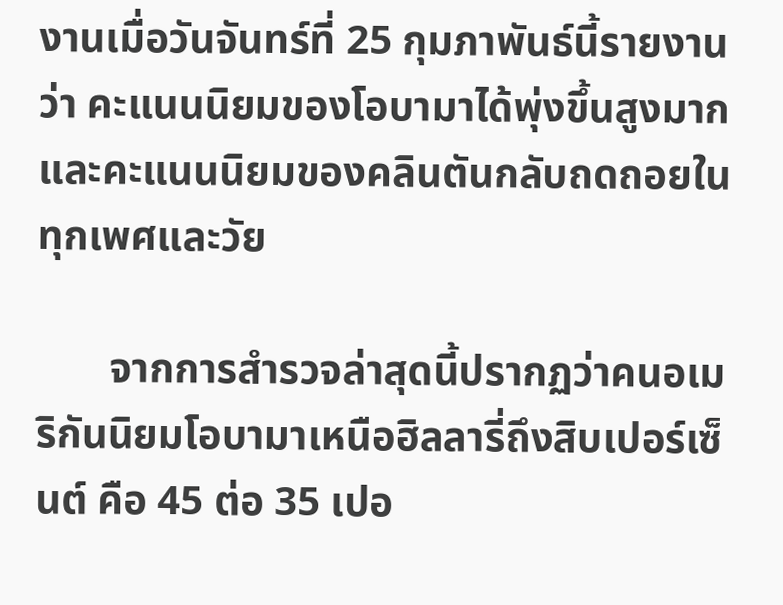งานเมื่อวันจันทร์ที่ 25 กุมภาพันธ์นี้รายงานว่า คะแนนนิยมของโอบามาได้พุ่งขึ้นสูงมาก และคะแนนนิยมของคลินตันกลับถดถอยในทุกเพศและวัย

       จากการสำรวจล่าสุดนี้ปรากฏว่าคนอเมริกันนิยมโอบามาเหนือฮิลลารี่ถึงสิบเปอร์เซ็นต์ คือ 45 ต่อ 35 เปอ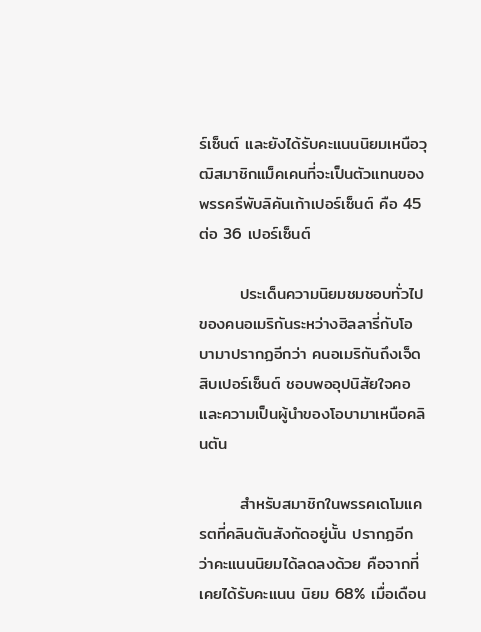ร์เซ็นต์ และยังได้รับคะแนนนิยมเหนือวุฒิสมาชิกแม็คเคนที่จะเป็นตัวแทนของพรรครีพับลิคันเก้าเปอร์เซ็นต์ คือ 45 ต่อ 36 เปอร์เซ็นต์

       ประเด็นความนิยมชมชอบทั่วไปของคนอเมริกันระหว่างฮิลลารี่กับโอบามาปรากฏอีกว่า คนอเมริกันถึงเจ็ดสิบเปอร์เซ็นต์ ชอบพออุปนิสัยใจคอและความเป็นผู้นำของโอบามาเหนือคลินตัน

       สำหรับสมาชิกในพรรคเดโมแครตที่คลินตันสังกัดอยู่นั้น ปรากฏอีกว่าคะแนนนิยมได้ลดลงด้วย คือจากที่เคยได้รับคะแนน นิยม 68% เมื่อเดือน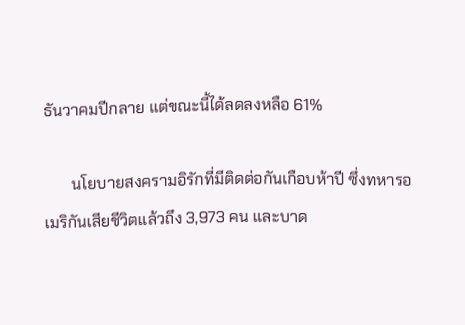ธันวาคมปีกลาย แต่ขณะนี้ได้ลดลงหลือ 61%

       นโยบายสงครามอิรักที่มีติดต่อกันเกือบห้าปี ซึ่งทหารอเมริกันเสียชีวิตแล้วถึง 3,973 คน และบาด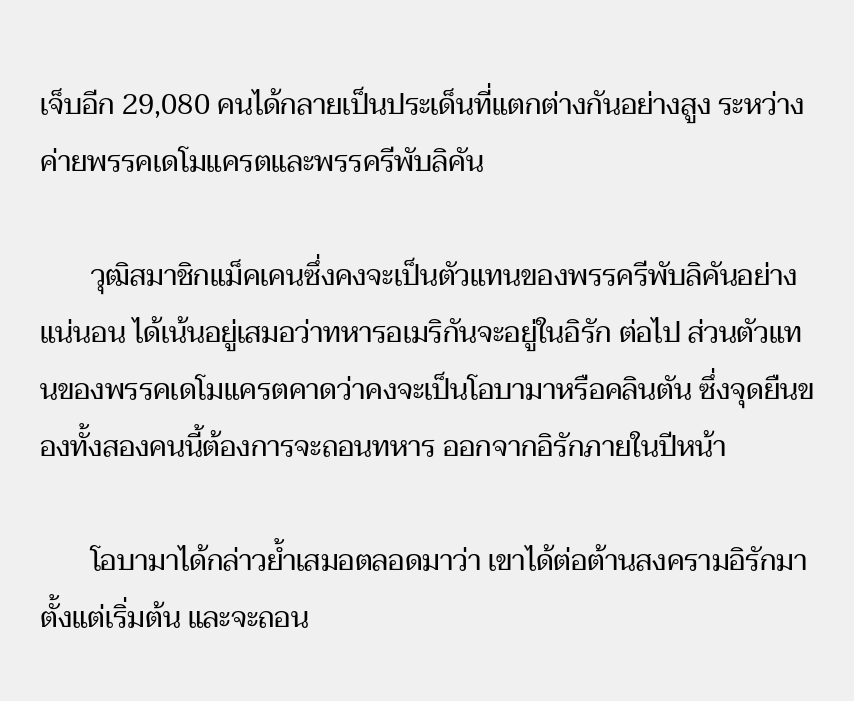เจ็บอีก 29,080 คนได้กลายเป็นประเด็นที่แตกต่างกันอย่างสูง ระหว่างค่ายพรรคเดโมแครตและพรรครีพับลิคัน

       วุฒิสมาชิกแม็คเคนซึ่งคงจะเป็นตัวแทนของพรรครีพับลิคันอย่างแน่นอน ได้เน้นอยู่เสมอว่าทหารอเมริกันจะอยู่ในอิรัก ต่อไป ส่วนตัวแทนของพรรคเดโมแครตคาดว่าคงจะเป็นโอบามาหรือคลินตัน ซึ่งจุดยืนของทั้งสองคนนี้ต้องการจะถอนทหาร ออกจากอิรักภายในปีหน้า

       โอบามาได้กล่าวย้ำเสมอตลอดมาว่า เขาได้ต่อต้านสงครามอิรักมาตั้งแต่เริ่มต้น และจะถอน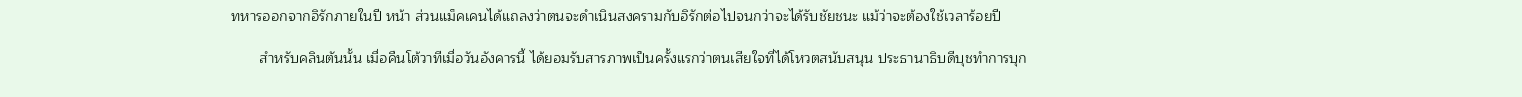ทหารออกจากอิรักภายในปี หน้า ส่วนแม็คเคนได้แถลงว่าตนจะดำเนินสงครามกับอิรักต่อไปจนกว่าจะได้รับชัยชนะ แม้ว่าจะต้องใช้เวลาร้อยปี

       สำหรับคลินตันนั้น เมื่อคืนโต้วาทีเมื่อวันอังคารนี้ ได้ยอมรับสารภาพเป็นครั้งแรกว่าตนเสียใจที่ได้โหวตสนับสนุน ประธานาธิบดีบุชทำการบุก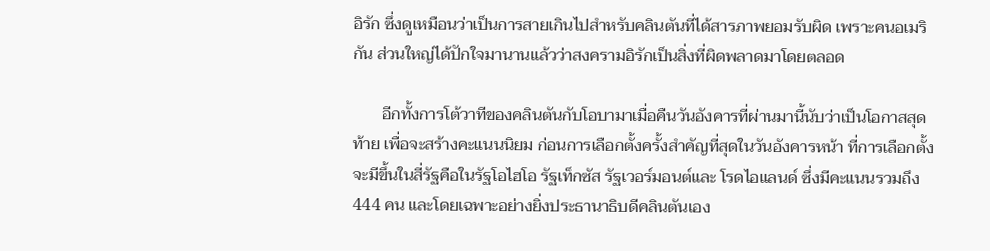อิรัก ซึ่งดูเหมือนว่าเป็นการสายเกินไปสำหรับคลินตันที่ได้สารภาพยอมรับผิด เพราะคนอเมริกัน ส่วนใหญ่ได้ปักใจมานานแล้วว่าสงครามอิรักเป็นสิ่งที่ผิดพลาดมาโดยตลอด

       อีกทั้งการโต้วาทีของคลินตันกับโอบามาเมื่อคืนวันอังคารที่ผ่านมานี้นับว่าเป็นโอกาสสุดท้าย เพื่อจะสร้างคะแนนนิยม ก่อนการเลือกตั้งครั้งสำคัญที่สุดในวันอังคารหน้า ที่การเลือกตั้งจะมีขึ้นในสี่รัฐคือในรัฐโอไฮโอ รัฐเท็กซัส รัฐเวอร์มอนต์และ โรดไอแลนด์ ซึ่งมีคะแนนรวมถึง 444 คน และโดยเฉพาะอย่างยิ่งประธานาธิบดีคลินตันเอง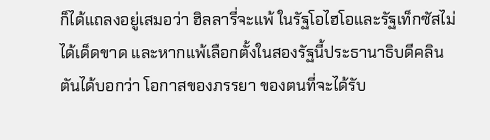ก็ได้แถลงอยู่เสมอว่า ฮิลลารี่จะแพ้ ในรัฐโอไฮโอและรัฐเท็กซัสไม่ได้เด็ดขาด และหากแพ้เลือกตั้งในสองรัฐนี้ประธานาธิบดีคลินตันได้บอกว่า โอกาสของภรรยา ของตนที่จะได้รับ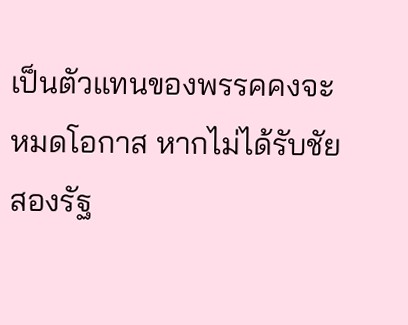เป็นตัวแทนของพรรคคงจะหมดโอกาส หากไม่ได้รับชัยสองรัฐ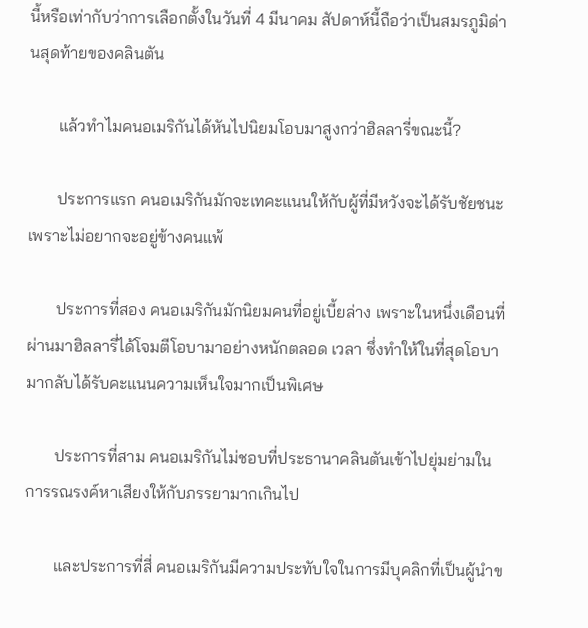นี้หรือเท่ากับว่าการเลือกตั้งในวันที่ 4 มีนาคม สัปดาห์นี้ถือว่าเป็นสมรภูมิด่านสุดท้ายของคลินตัน

       แล้วทำไมคนอเมริกันได้หันไปนิยมโอบมาสูงกว่าฮิลลารี่ขณะนี้?

       ประการแรก คนอเมริกันมักจะเทคะแนนให้กับผู้ที่มีหวังจะได้รับชัยชนะ เพราะไม่อยากจะอยู่ข้างคนแพ้

       ประการที่สอง คนอเมริกันมักนิยมคนที่อยู่เบี้ยล่าง เพราะในหนึ่งเดือนที่ผ่านมาฮิลลารี่ได้โจมตีโอบามาอย่างหนักตลอด เวลา ซึ่งทำให้ในที่สุดโอบามากลับได้รับคะแนนความเห็นใจมากเป็นพิเศษ

       ประการที่สาม คนอเมริกันไม่ชอบที่ประธานาคลินตันเข้าไปยุ่มย่ามในการรณรงค์หาเสียงให้กับภรรยามากเกินไป

       และประการที่สี่ คนอเมริกันมีความประทับใจในการมีบุคลิกที่เป็นผู้นำข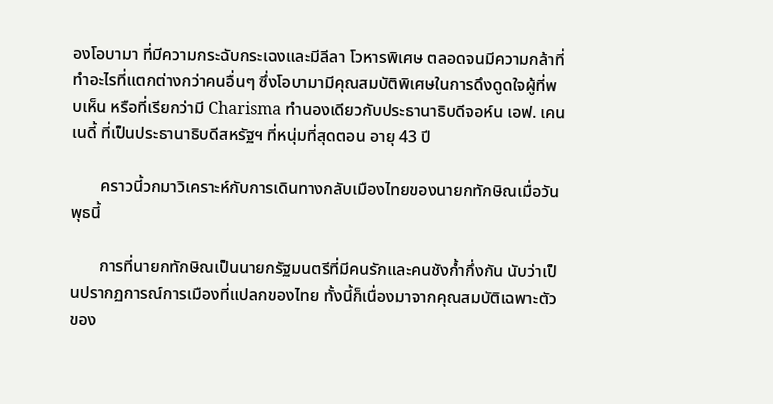องโอบามา ที่มีความกระฉับกระเฉงและมีลีลา โวหารพิเศษ ตลอดจนมีความกล้าที่ทำอะไรที่แตกต่างกว่าคนอื่นๆ ซึ่งโอบามามีคุณสมบัติพิเศษในการดึงดูดใจผู้ที่พบเห็น หรือที่เรียกว่ามี Charisma ทำนองเดียวกับประธานาธิบดีจอห์น เอฟ. เคนเนดี้ ที่เป็นประธานาธิบดีสหรัฐฯ ที่หนุ่มที่สุดตอน อายุ 43 ปี

       คราวนี้วกมาวิเคราะห์กับการเดินทางกลับเมืองไทยของนายกทักษิณเมื่อวันพุธนี้

       การที่นายกทักษิณเป็นนายกรัฐมนตรีที่มีคนรักและคนชังก้ำกึ่งกัน นับว่าเป็นปรากฏการณ์การเมืองที่แปลกของไทย ทั้งนี้ก็เนื่องมาจากคุณสมบัติเฉพาะตัวของ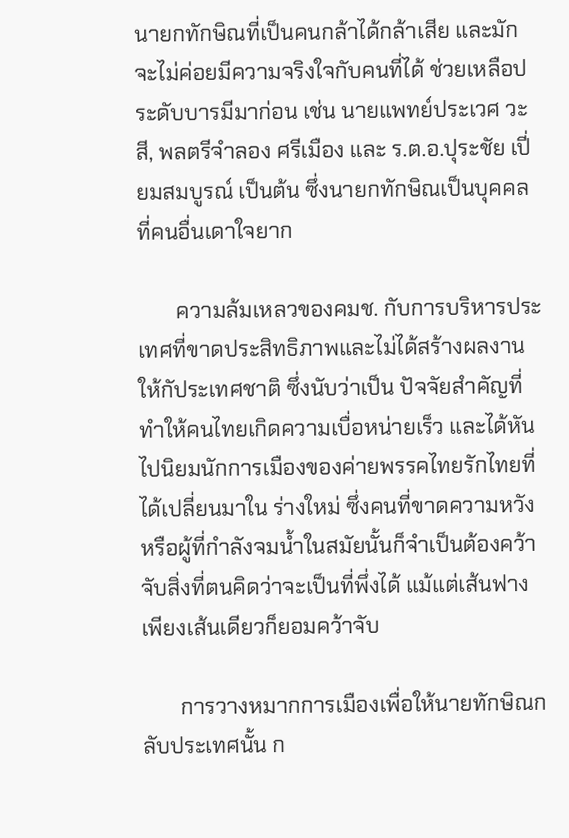นายกทักษิณที่เป็นคนกล้าได้กล้าเสีย และมักจะไม่ค่อยมีความจริงใจกับคนที่ได้ ช่วยเหลือประดับบารมีมาก่อน เช่น นายแพทย์ประเวศ วะสี, พลตรีจำลอง ศรีเมือง และ ร.ต.อ.ปุระชัย เปี่ยมสมบูรณ์ เป็นต้น ซึ่งนายกทักษิณเป็นบุคคลที่คนอื่นเดาใจยาก

       ความล้มเหลวของคมช. กับการบริหารประเทศที่ขาดประสิทธิภาพและไม่ได้สร้างผลงานให้กัประเทศชาติ ซึ่งนับว่าเป็น ปัจจัยสำคัญที่ทำให้คนไทยเกิดความเบื่อหน่ายเร็ว และได้หันไปนิยมนักการเมืองของค่ายพรรคไทยรักไทยที่ได้เปลี่ยนมาใน ร่างใหม่ ซึ่งคนที่ขาดความหวังหรือผู้ที่กำลังจมน้ำในสมัยนั้นก็จำเป็นต้องคว้าจับสิ่งที่ตนคิดว่าจะเป็นที่พึ่งได้ แม้แต่เส้นฟาง เพียงเส้นเดียวก็ยอมคว้าจับ

       การวางหมากการเมืองเพื่อให้นายทักษิณกลับประเทศนั้น ก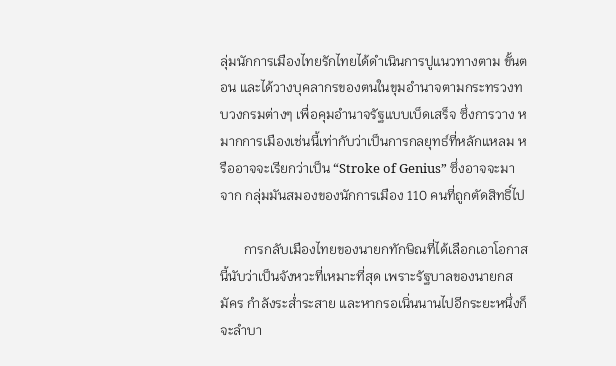ลุ่มนักการเมืองไทยรักไทยได้ดำเนินการปูแนวทางตาม ขั้นตอน และได้วางบุคลากรของตนในขุมอำนาจตามกระทรวงทบวงกรมต่างๆ เพื่อคุมอำนาจรัฐแบบเบ็ดเสร็จ ซึ่งการวาง หมากการเมืองเช่นนี้เท่ากับว่าเป็นการกลยุทธ์ที่หลักแหลม หรืออาจจะเรียกว่าเป็น “Stroke of Genius” ซึ่งอาจจะมาจาก กลุ่มมันสมองของนักการเมือง 110 คนที่ถูกตัดสิทธิ์ไป

       การกลับเมืองไทยของนายกทักษิณที่ได้เลือกเอาโอกาสนี้นับว่าเป็นจังหวะที่เหมาะที่สุด เพราะรัฐบาลของนายกสมัคร กำลังระส่ำระสาย และหากรอเนิ่นนานไปอีกระยะหนึ่งก็จะลำบา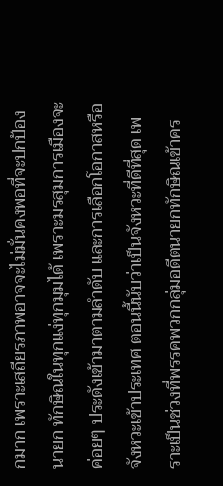กมาก เพราะเสถียรภาพอาจจะไม่มั่นคงพอที่จะปกป้องนายก ทักษิณในทุกแง่ทุกมุมได้ เพราะมรสุมการเมืองจะค่อยๆ ประดังเข้ามาตามลำดับ และการเลือกโอกาสหรือจังหวะเข้าประเทศ ตอนนี้นับว่าเป็นจังหวะที่ดีที่สุด เพราะเป็นช่วงที่พรรคพวกกลุ่มอดีตนายกทักษิณเข้าคร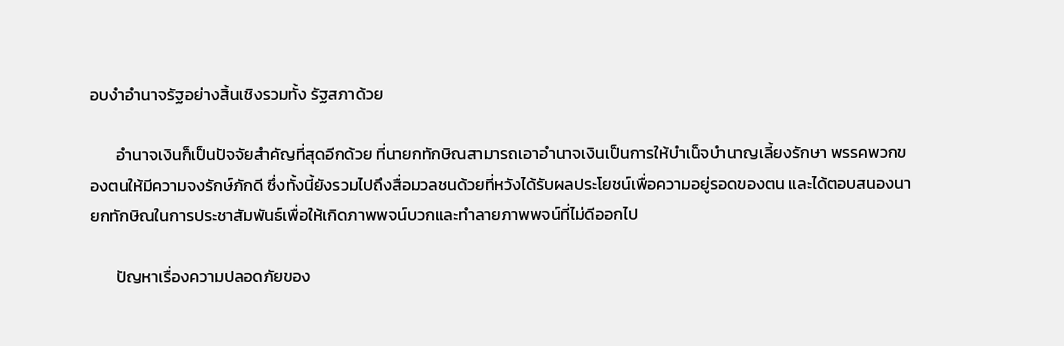อบงำอำนาจรัฐอย่างสิ้นเชิงรวมทั้ง รัฐสภาด้วย

       อำนาจเงินก็เป็นปัจจัยสำคัญที่สุดอีกด้วย ที่นายกทักษิณสามารถเอาอำนาจเงินเป็นการให้บำเน็จบำนาญเลี้ยงรักษา พรรคพวกของตนให้มีความจงรักษ์ภักดี ซึ่งทั้งนี้ยังรวมไปถึงสื่อมวลชนด้วยที่หวังได้รับผลประโยชน์เพื่อความอยู่รอดของตน และได้ตอบสนองนายกทักษิณในการประชาสัมพันธ์เพื่อให้เกิดภาพพจน์บวกและทำลายภาพพจน์ที่ไม่ดีออกไป

       ปัญหาเรื่องความปลอดภัยของ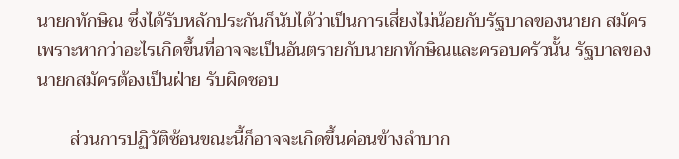นายกทักษิณ ซึ่งได้รับหลักประกันก็นับได้ว่าเป็นการเสี่ยงไม่น้อยกับรัฐบาลของนายก สมัคร เพราะหากว่าอะไรเกิดขึ้นที่อาจจะเป็นอันตรายกับนายกทักษิณและครอบครัวนั้น รัฐบาลของนายกสมัครต้องเป็นฝ่าย รับผิดชอบ

       ส่วนการปฏิวัติซ้อนขณะนี้ก็อาจจะเกิดขึ้นค่อนข้างลำบาก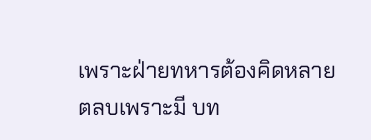เพราะฝ่ายทหารต้องคิดหลายตลบเพราะมี บท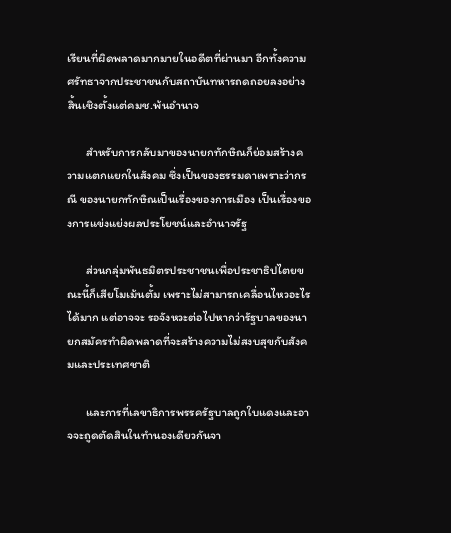เรียนที่ผิดพลาดมากมายในอดีตที่ผ่านมา อีกทั้งความศรัทธาจากประชาชนกับสถาบันทหารถดถอยลงอย่าง สิ้นเชิงตั้งแต่คมช.พ้นอำนาจ

       สำหรับการกลับมาของนายกทักษิณก็ย่อมสร้างความแตกแยกในสังคม ซึ่งเป็นของธรรมดาเพราะว่ากรณี ของนายกทักษิณเป็นเรื่องของการเมือง เป็นเรื่องของการแข่งแย่งผลประโยชน์และอำนาจรัฐ

       ส่วนกลุ่มพันธมิตรประชาชนเพื่อประชาธิปไตยขณะนี้ก็เสียโมเม้นตั้ม เพราะไม่สามารถเคลื่อนไหวอะไรได้มาก แต่อาจจะ รอจังหวะต่อไปหากว่ารัฐบาลของนายกสมัครทำผิดพลาดที่จะสร้างความไม่สงบสุขกับสังคมและประเทศชาติ

       และการที่เลขาธิการพรรครัฐบาลถูกใบแดงและอาจจะถูดตัดสินในทำนองเดียวกันจา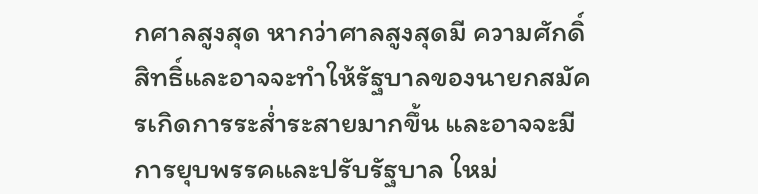กศาลสูงสุด หากว่าศาลสูงสุดมี ความศักดิ์สิทธิ์และอาจจะทำให้รัฐบาลของนายกสมัครเกิดการระส่ำระสายมากขึ้น และอาจจะมีการยุบพรรคและปรับรัฐบาล ใหม่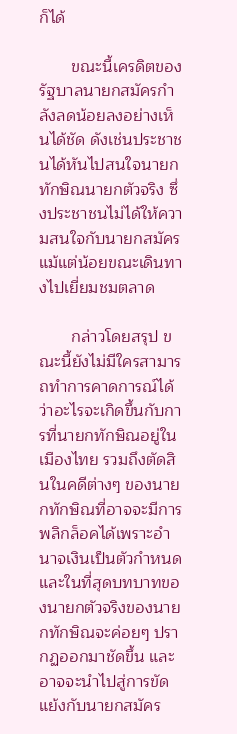ก็ได้

       ขณะนี้เครดิตของรัฐบาลนายกสมัครกำลังลดน้อยลงอย่างเห็นได้ชัด ดังเช่นประชาชนได้หันไปสนใจนายก ทักษิณนายกตัวจริง ซึ่งประชาชนไม่ได้ให้ความสนใจกับนายกสมัครแม้แต่น้อยขณะเดินทางไปเยี่ยมชมตลาด

       กล่าวโดยสรุป ขณะนี้ยังไม่มีใครสามารถทำการคาดการณ์ได้ว่าอะไรจะเกิดขึ้นกับการที่นายกทักษิณอยู่ใน เมืองไทย รวมถึงตัดสินในคดีต่างๆ ของนายกทักษิณที่อาจจะมีการพลิกล็อคได้เพราะอำนาจเงินเป็นตัวกำหนด และในที่สุดบทบาทของนายกตัวจริงของนายกทักษิณจะค่อยๆ ปรากฏออกมาชัดขึ้น และอาจจะนำไปสู่การขัด แย้งกับนายกสมัคร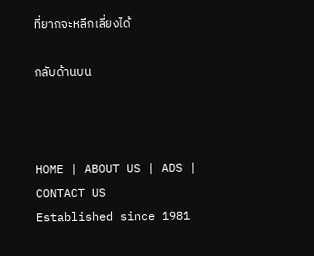ที่ยากจะหลีกเลี่ยงได้

กลับด้านบน



HOME | ABOUT US | ADS | CONTACT US
Established since 1981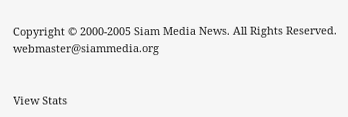Copyright © 2000-2005 Siam Media News. All Rights Reserved.
webmaster@siammedia.org


View Stats